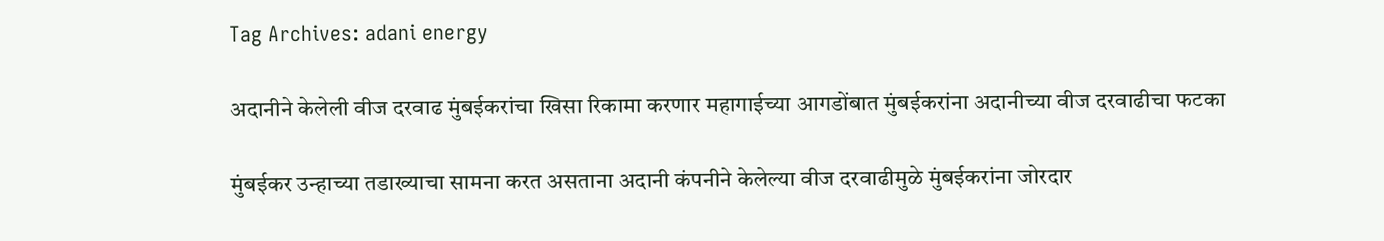Tag Archives: adani energy

अदानीने केलेली वीज दरवाढ मुंबईकरांचा खिसा रिकामा करणार महागाईच्या आगडोंबात मुंबईकरांना अदानीच्या वीज दरवाढीचा फटका

मुंबईकर उन्हाच्या तडाख्याचा सामना करत असताना अदानी कंपनीने केलेल्या वीज दरवाढीमुळे मुंबईकरांना जोरदार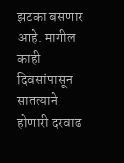झटका बसणार आहे. मागील काही दिवसांपासून सातत्याने होणारी दरवाढ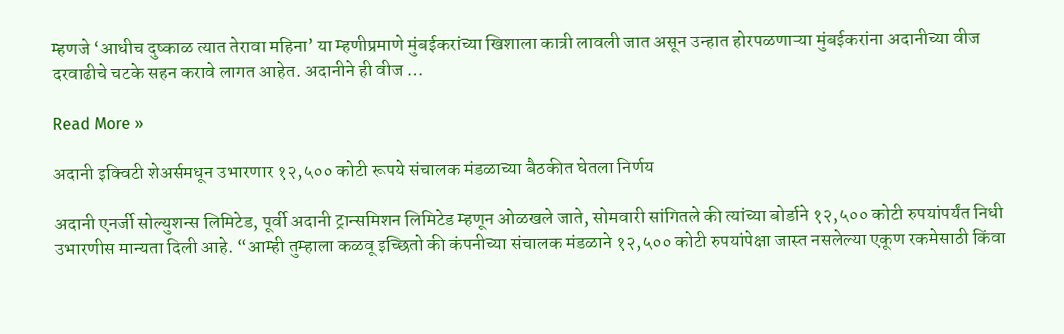म्हणजे ‘आधीच दुष्काळ त्यात तेरावा महिना’ या म्हणीप्रमाणे मुंबईकरांच्या खिशाला कात्री लावली जात असून उन्हात होरपळणाऱ्या मुंबईकरांना अदानीच्या वीज दरवाढीचे चटके सहन करावे लागत आहेत. अदानीने ही वीज …

Read More »

अदानी इक्विटी शेअर्समधून उभारणार १२,५०० कोटी रूपये संचालक मंडळाच्या बैठकीत घेतला निर्णय

अदानी एनर्जी सोल्युशन्स लिमिटेड, पूर्वी अदानी ट्रान्समिशन लिमिटेड म्हणून ओळखले जाते, सोमवारी सांगितले की त्यांच्या बोर्डाने १२,५०० कोटी रुपयांपर्यंत निधी उभारणीस मान्यता दिली आहे. “आम्ही तुम्हाला कळवू इच्छितो की कंपनीच्या संचालक मंडळाने १२,५०० कोटी रुपयांपेक्षा जास्त नसलेल्या एकूण रकमेसाठी किंवा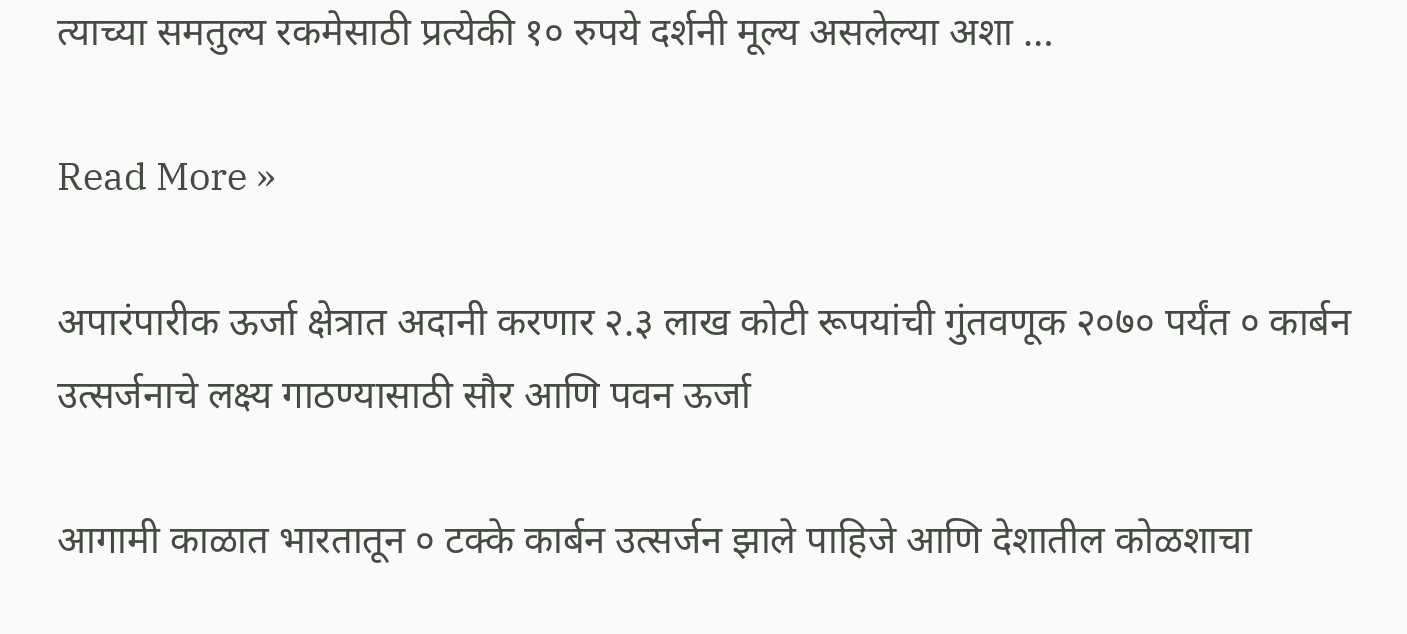त्याच्या समतुल्य रकमेसाठी प्रत्येकी १० रुपये दर्शनी मूल्य असलेल्या अशा …

Read More »

अपारंपारीक ऊर्जा क्षेत्रात अदानी करणार २.३ लाख कोटी रूपयांची गुंतवणूक २०७० पर्यंत ० कार्बन उत्सर्जनाचे लक्ष्य गाठण्यासाठी सौर आणि पवन ऊर्जा

आगामी काळात भारतातून ० टक्के कार्बन उत्सर्जन झाले पाहिजे आणि देशातील कोळशाचा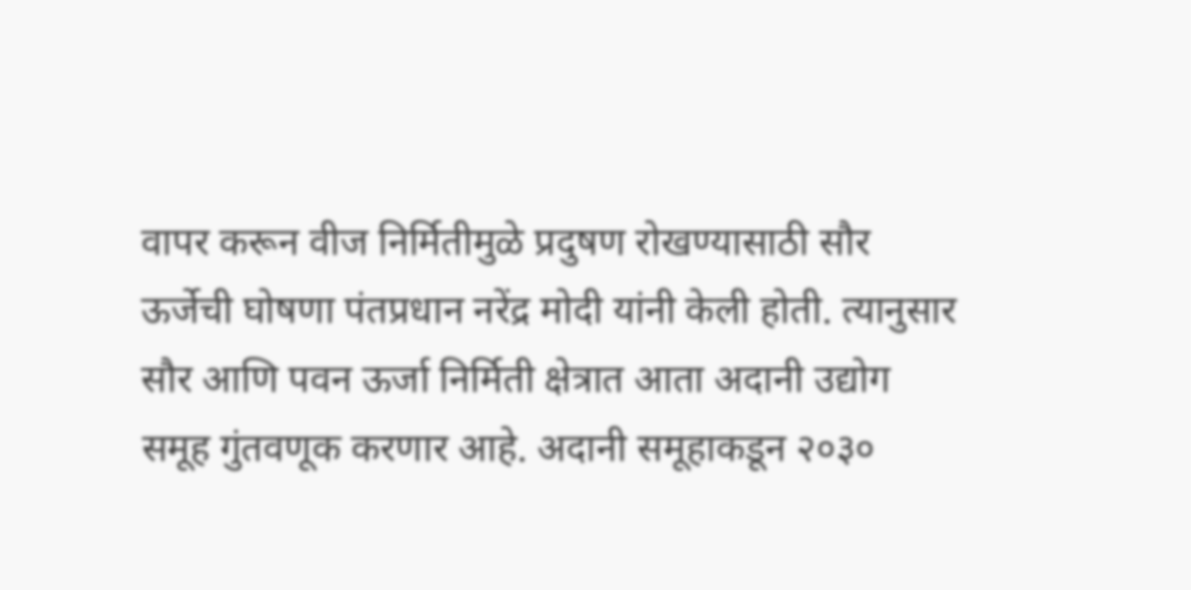वापर करून वीज निर्मितीमुळे प्रदुषण रोखण्यासाठी सौर ऊर्जेची घोषणा पंतप्रधान नरेंद्र मोदी यांनी केली होती. त्यानुसार सौर आणि पवन ऊर्जा निर्मिती क्षेत्रात आता अदानी उद्योग समूह गुंतवणूक करणार आहे. अदानी समूहाकडून २०३०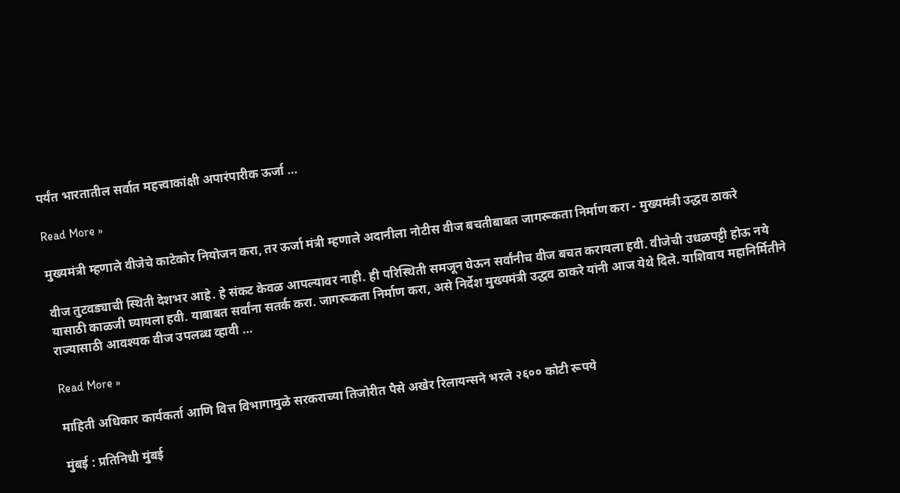पर्यंत भारतातील सर्वात महत्त्वाकांक्षी अपारंपारीक ऊर्जा …

Read More »

मुख्यमंत्री म्हणाले वीजेचे काटेकोर नियोजन करा, तर ऊर्जा मंत्री म्हणाले अदानीला नोटीस वीज बचतीबाबत जागरूकता निर्माण करा - मुख्यमंत्री उद्धव ठाकरे

वीज तुटवड्याची स्थिती देशभर आहे. हे संकट केवळ आपल्यावर नाही. ही परिस्थिती समजून घेऊन सर्वांनीच वीज बचत करायला हवी. वीजेची उधळपट्टी होऊ नये यासाठी काळजी घ्यायला हवी. याबाबत सर्वांना सतर्क करा. जागरूकता निर्माण करा, असे निर्देश मुख्यमंत्री उद्धव ठाकरे यांनी आज येथे दिले. याशिवाय महानिर्मितीने राज्यासाठी आवश्यक वीज उपलब्ध व्हावी …

Read More »

माहिती अधिकार कार्यकर्ता आणि वित्त विभागामुळे सरकराच्या तिजोरीत पैसे अखेर रिलायन्सने भरले २६०० कोटी रूपये

मुंबई : प्रतिनिधी मुंबई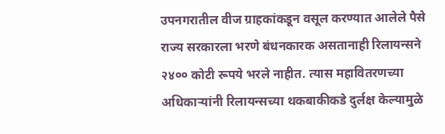उपनगरातील वीज ग्राहकांकडून वसूल करण्यात आलेले पैसे राज्य सरकारला भरणे बंधनकारक असतानाही रिलायन्सने २४०० कोटी रूपये भरले नाहीत. त्यास महावितरणच्या अधिकाऱ्यांनी रिलायन्सच्या थकबाकीकडे दुर्लक्ष केल्यामुळे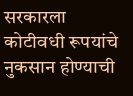सरकारला कोटीवधी रूपयांचे नुकसान होण्याची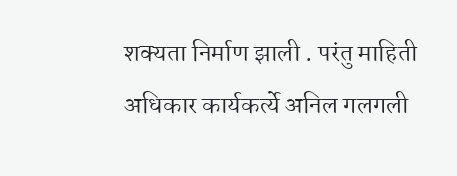शक्यता निर्माण झाली . परंतु माहिती अधिकार कार्यकर्त्ये अनिल गलगली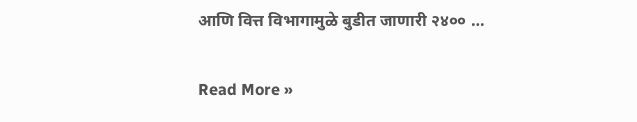आणि वित्त विभागामुळे बुडीत जाणारी २४०० …

Read More »